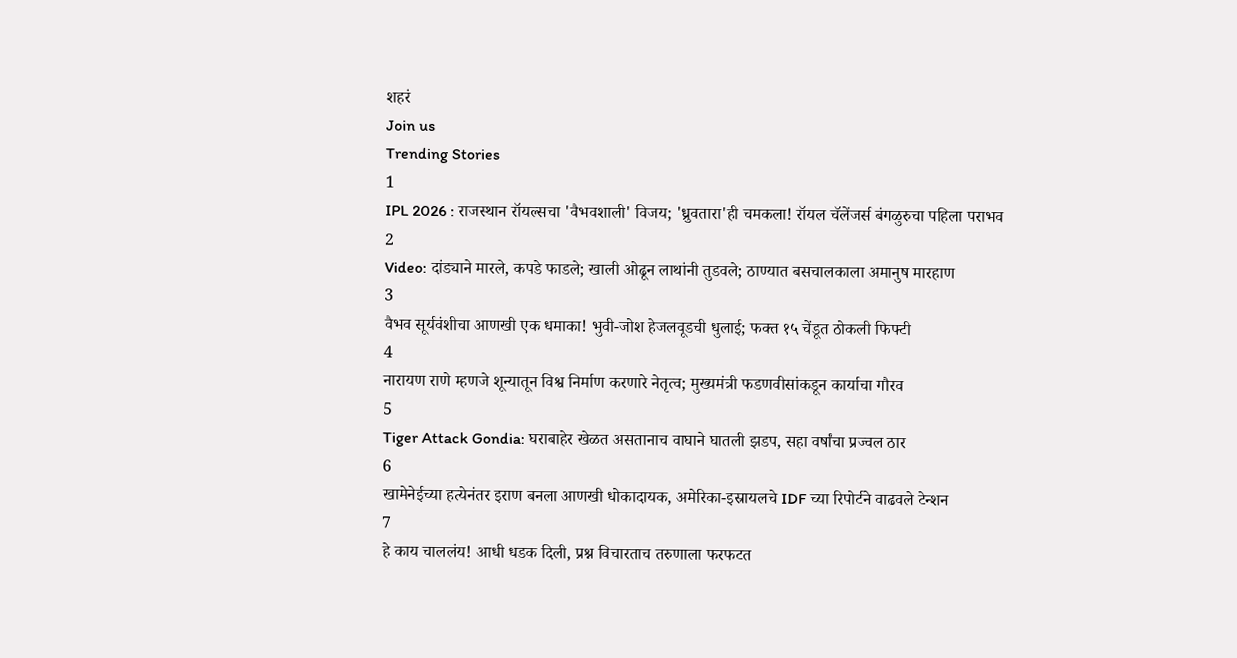शहरं
Join us
Trending Stories
1
IPL 2026 : राजस्थान रॉयल्सचा 'वैभवशाली' विजय; 'ध्रुवतारा'ही चमकला! रॉयल चॅलेंजर्स बंगळुरुचा पहिला पराभव
2
Video: दांड्याने मारले, कपडे फाडले; खाली ओढून लाथांनी तुडवले; ठाण्यात बसचालकाला अमानुष मारहाण
3
वैभव सूर्यवंशीचा आणखी एक धमाका! भुवी-जोश हेजलवूडची धुलाई; फक्त १५ चेंडूत ठोकली फिफ्टी
4
नारायण राणे म्हणजे शून्यातून विश्व निर्माण करणारे नेतृत्व; मुख्यमंत्री फडणवीसांकडून कार्याचा गौरव
5
Tiger Attack Gondia: घराबाहेर खेळत असतानाच वाघाने घातली झडप, सहा वर्षांचा प्रज्वल ठार
6
खामेनेईच्या हत्येनंतर इराण बनला आणखी धोकादायक, अमेरिका-इस्रायलचे IDF च्या रिपोर्टने वाढवले टेन्शन
7
हे काय चाललंय! आधी धडक दिली, प्रश्न विचारताच तरुणाला फरफटत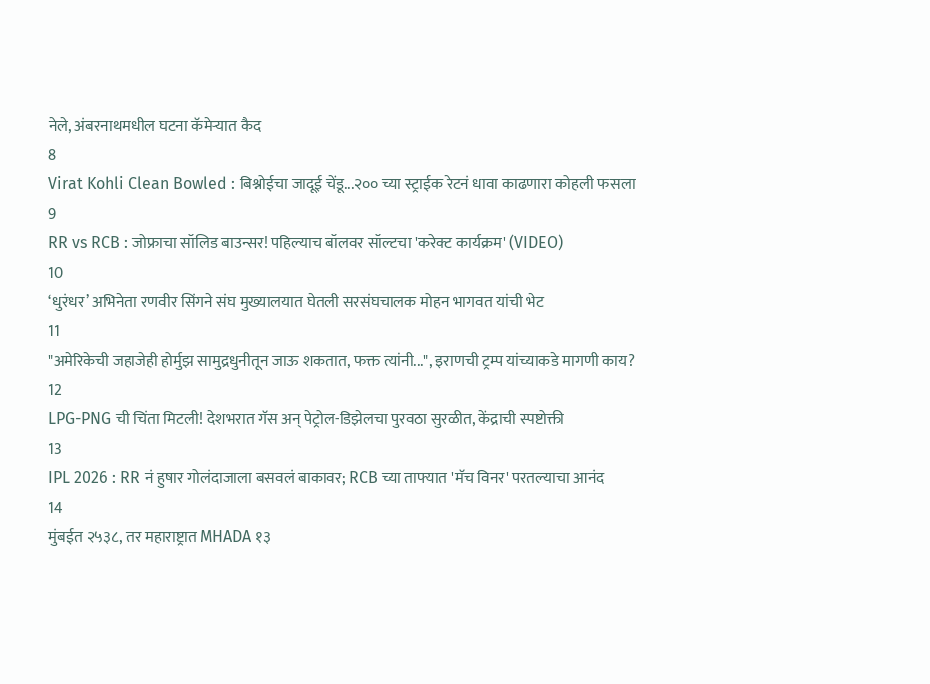नेले, अंबरनाथमधील घटना कॅमेऱ्यात कैद
8
Virat Kohli Clean Bowled : बिश्नोईचा जादूई चेंडू...२०० च्या स्ट्राईक रेटनं धावा काढणारा कोहली फसला
9
RR vs RCB : जोफ्राचा सॉलिड बाउन्सर! पहिल्याच बॉलवर सॉल्टचा 'करेक्ट कार्यक्रम' (VIDEO)
10
‘धुरंधर’ अभिनेता रणवीर सिंगने संघ मुख्यालयात घेतली सरसंघचालक मोहन भागवत यांची भेट
11
"अमेरिकेची जहाजेही होर्मुझ सामुद्रधुनीतून जाऊ शकतात, फक्त त्यांनी...", इराणची ट्रम्प यांच्याकडे मागणी काय?
12
LPG-PNG ची चिंता मिटली! देशभरात गॅस अन् पेट्रोल-डिझेलचा पुरवठा सुरळीत, केंद्राची स्पष्टोक्ती
13
IPL 2026 : RR नं हुषार गोलंदाजाला बसवलं बाकावर; RCB च्या ताफ्यात 'मॅच विनर' परतल्याचा आनंद
14
मुंबईत २५३८, तर महाराष्ट्रात MHADA १३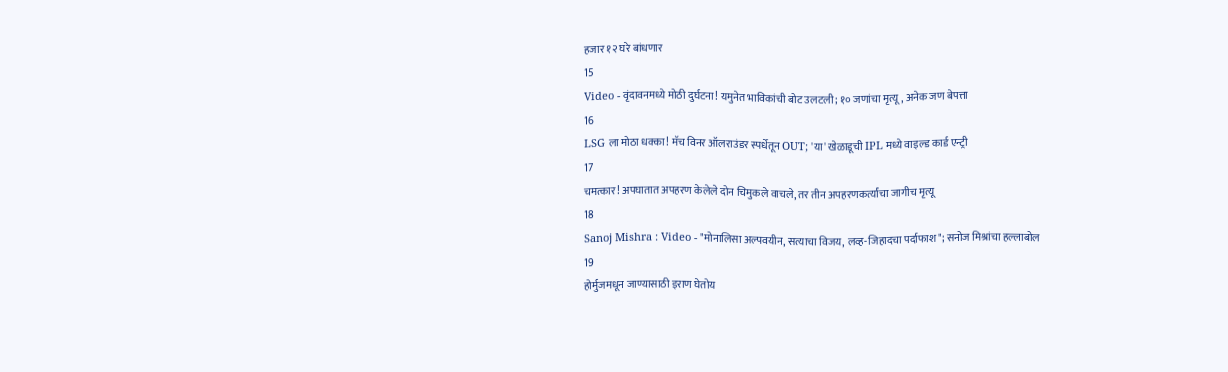हजार १२ घरे बांधणार
15
Video - वृंदावनमध्ये मोठी दुर्घटना! यमुनेत भाविकांची बोट उलटली; १० जणांचा मृत्यू, अनेक जण बेपत्ता
16
LSG ला मोठा धक्का! मॅच विनर ऑलराउंडर स्पर्धेतून OUT; 'या' खेळाडूची IPL मध्ये वाइल्ड कार्ड एन्ट्री
17
चमत्कार! अपघातात अपहरण केलेले दोन चिमुकले वाचले, तर तीन अपहरणकर्त्यांचा जागीच मृत्यू
18
Sanoj Mishra : Video - "मोनालिसा अल्पवयीन, सत्याचा विजय, लव्ह-जिहादचा पर्दाफाश"; सनोज मिश्रांचा हल्लाबोल
19
होर्मुजमधून जाण्यासाठी इराण घेतोय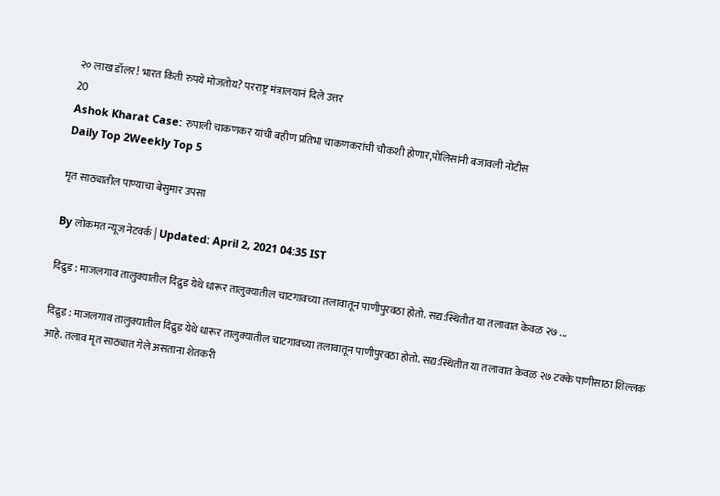२० लाख डॉलर! भारत किती रुपये मोजतोय? परराष्ट्र मंत्रालयानं दिले उत्तर
20
Ashok Kharat Case: रुपाली चाकणकर यांची बहीण प्रतिभा चाकणकरांची चौकशी होणार,पोलिसांनी बजावली नोटीस
Daily Top 2Weekly Top 5

मृत साठ्यातील पाण्याचा बेसुमार उपसा

By लोकमत न्यूज नेटवर्क | Updated: April 2, 2021 04:35 IST

दिंद्रुड : माजलगाव तालुक्यातील दिंद्रुड येथे धारूर तालुक्यातील चाटगावच्या तलावातून पाणीपुरवठा होतो. सद्य:स्थितीत या तलावात केवळ २७ ...

दिंद्रुड : माजलगाव तालुक्यातील दिंद्रुड येथे धारूर तालुक्यातील चाटगावच्या तलावातून पाणीपुरवठा होतो. सद्य:स्थितीत या तलावात केवळ २७ टक्के पाणीसाठा शिल्लक आहे. तलाव मृत साठ्यात गेले असताना शेतकरी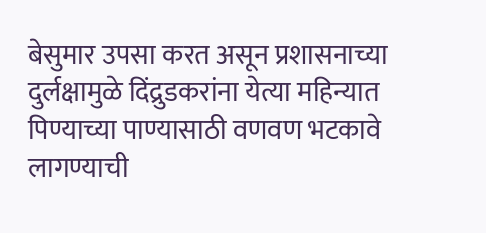बेसुमार उपसा करत असून प्रशासनाच्या दुर्लक्षामुळे दिंद्रुडकरांना येत्या महिन्यात पिण्याच्या पाण्यासाठी वणवण भटकावे लागण्याची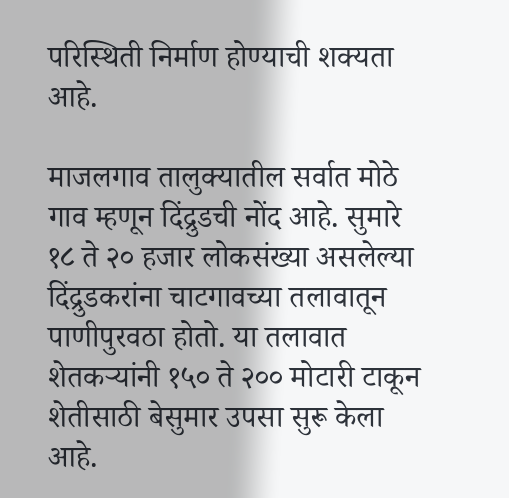परिस्थिती निर्माण होण्याची शक्यता आहे.

माजलगाव तालुक्यातील सर्वात मोठे गाव म्हणून दिंद्रुडची नोंद आहे. सुमारे १८ ते २० हजार लोकसंख्या असलेल्या दिंद्रुडकरांना चाटगावच्या तलावातून पाणीपुरवठा होतो. या तलावात शेतकऱ्यांनी १५० ते २०० मोटारी टाकून शेतीसाठी बेसुमार उपसा सुरू केला आहे.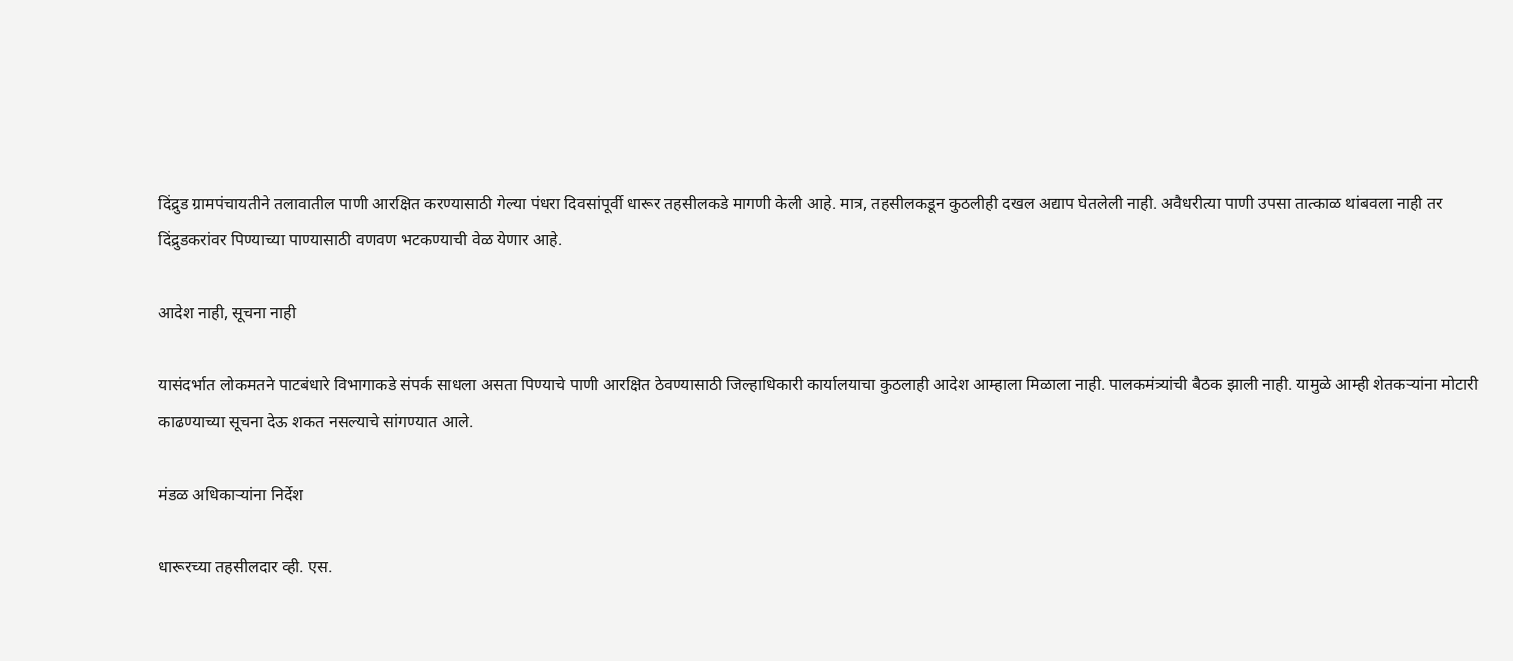दिंद्रुड ग्रामपंचायतीने तलावातील पाणी आरक्षित करण्यासाठी गेल्या पंधरा दिवसांपूर्वी धारूर तहसीलकडे मागणी केली आहे. मात्र, तहसीलकडून कुठलीही दखल अद्याप घेतलेली नाही. अवैधरीत्या पाणी उपसा तात्काळ थांबवला नाही तर दिंद्रुडकरांवर पिण्याच्या पाण्यासाठी वणवण भटकण्याची वेळ येणार आहे.

आदेश नाही, सूचना नाही

यासंदर्भात लोकमतने पाटबंधारे विभागाकडे संपर्क साधला असता पिण्याचे पाणी आरक्षित ठेवण्यासाठी जिल्हाधिकारी कार्यालयाचा कुठलाही आदेश आम्हाला मिळाला नाही. पालकमंत्र्यांची बैठक झाली नाही. यामुळे आम्ही शेतकऱ्यांना मोटारी काढण्याच्या सूचना देऊ शकत नसल्याचे सांगण्यात आले.

मंडळ अधिकाऱ्यांना निर्देश

धारूरच्या तहसीलदार व्ही. एस.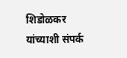शिडोळकर यांच्याशी संपर्क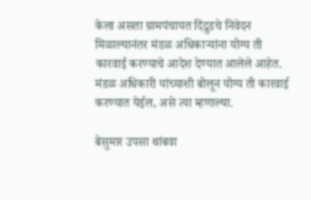केला असता ग्रामपंचायत दिंद्रुडचे निवेदन मिळाल्यानंतर मंडळ अधिकाऱ्यांना योग्य ती कारवाई करण्याचे आदेश देण्यात आलेले आहेत. मंडळ अधिकारी यांच्याशी बोलून योग्य ती कारवाई करण्यात येईल, असे त्या म्हणाल्या.

बेसुमार उपसा थांबवा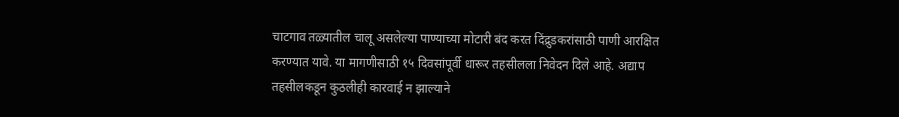चाटगाव तळ्यातील चालू असलेल्या पाण्याच्या मोटारी बंद करत दिंद्रुडकरांसाठी पाणी आरक्षित करण्यात यावे. या मागणीसाठी १५ दिवसांपूर्वी धारूर तहसीलला निवेदन दिले आहे. अद्याप तहसीलकडून कुठलीही कारवाई न झाल्याने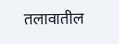तलावातील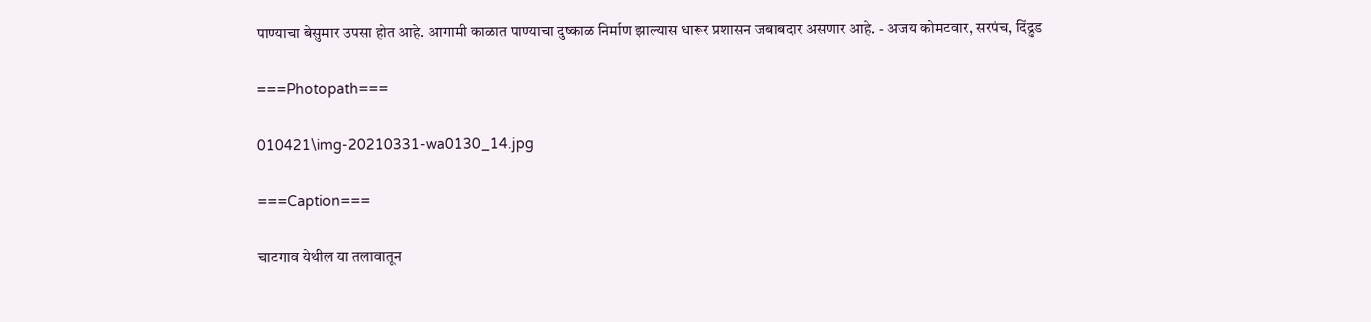पाण्याचा बेसुमार उपसा होत आहे. आगामी काळात पाण्याचा दुष्काळ निर्माण झाल्यास धारूर प्रशासन जबाबदार असणार आहे. - अजय कोमटवार, सरपंच, दिंद्रुड

===Photopath===

010421\img-20210331-wa0130_14.jpg

===Caption===

चाटगाव येथील या तलावातून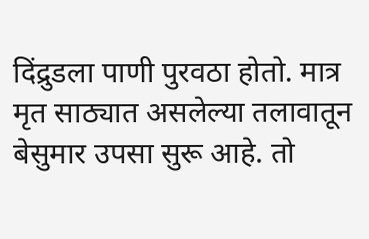दिंद्रुडला पाणी पुरवठा होतो. मात्र मृत साठ्यात असलेल्या तलावातून बेसुमार उपसा सुरू आहे. तो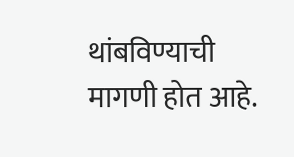थांबविण्याची मागणी होत आहे.